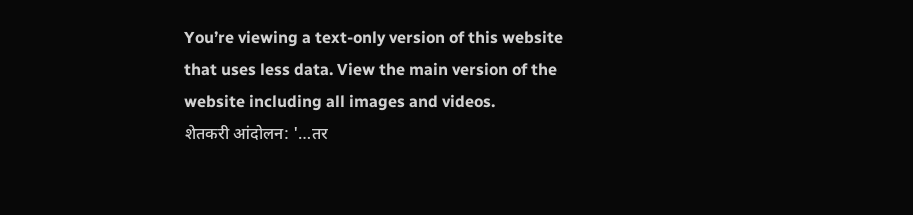You’re viewing a text-only version of this website that uses less data. View the main version of the website including all images and videos.
शेतकरी आंदोलन: '…तर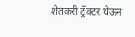शेतकरी ट्रॅक्टर घेऊन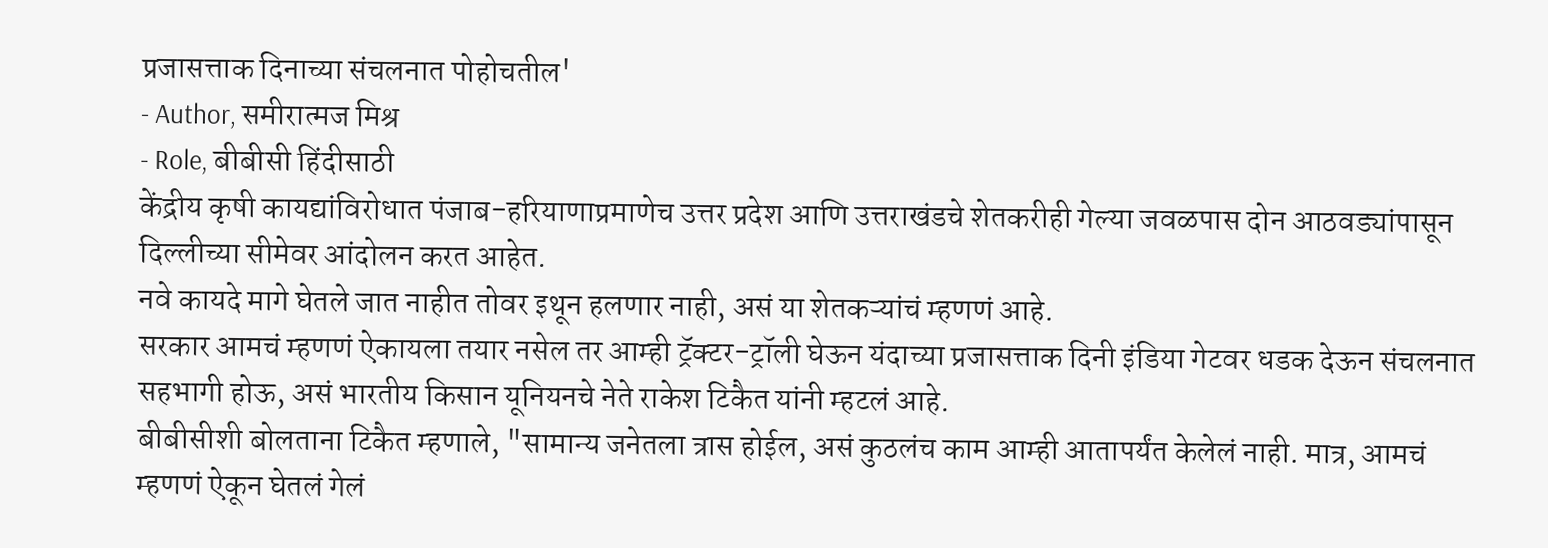प्रजासत्ताक दिनाच्या संचलनात पोहोचतील'
- Author, समीरात्मज मिश्र
- Role, बीबीसी हिंदीसाठी
केंद्रीय कृषी कायद्यांविरोधात पंजाब-हरियाणाप्रमाणेच उत्तर प्रदेश आणि उत्तराखंडचे शेतकरीही गेल्या जवळपास दोन आठवड्यांपासून दिल्लीच्या सीमेवर आंदोलन करत आहेत.
नवे कायदे मागे घेतले जात नाहीत तोवर इथून हलणार नाही, असं या शेतकऱ्यांचं म्हणणं आहे.
सरकार आमचं म्हणणं ऐकायला तयार नसेल तर आम्ही ट्रॅक्टर-ट्रॉली घेऊन यंदाच्या प्रजासत्ताक दिनी इंडिया गेटवर धडक देऊन संचलनात सहभागी होऊ, असं भारतीय किसान यूनियनचे नेते राकेश टिकैत यांनी म्हटलं आहे.
बीबीसीशी बोलताना टिकैत म्हणाले, "सामान्य जनेतला त्रास होईल, असं कुठलंच काम आम्ही आतापर्यंत केलेलं नाही. मात्र, आमचं म्हणणं ऐकून घेतलं गेलं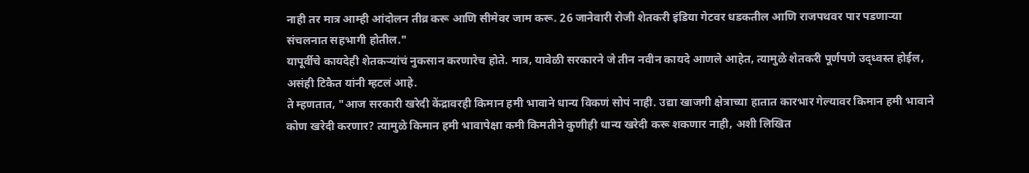नाही तर मात्र आम्ही आंदोलन तीव्र करू आणि सीमेवर जाम करू. 26 जानेवारी रोजी शेतकरी इंडिया गेटवर धडकतील आणि राजपथवर पार पडणाऱ्या संचलनात सहभागी होतील."
यापूर्वीचे कायदेही शेतकऱ्यांचं नुकसान करणारेच होते. मात्र, यावेळी सरकारने जे तीन नवीन कायदे आणले आहेत, त्यामुळे शेतकरी पूर्णपणे उद्ध्वस्त होईल, असंही टिकैत यांनी म्हटलं आहे.
ते म्हणतात, "आज सरकारी खरेदी केंद्रावरही किमान हमी भावाने धान्य विकणं सोपं नाही. उद्या खाजगी क्षेत्राच्या हातात कारभार गेल्यावर किमान हमी भावाने कोण खरेदी करणार? त्यामुळे किमान हमी भावापेक्षा कमी किमतीने कुणीही धान्य खरेदी करू शकणार नाही, अशी लिखित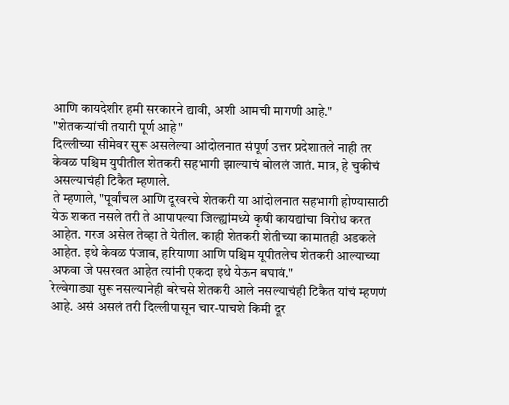आणि कायदेशीर हमी सरकारने द्यावी, अशी आमची मागणी आहे."
"शेतकऱ्यांची तयारी पूर्ण आहे"
दिल्लीच्या सीमेवर सुरू असलेल्या आंदोलनात संपूर्ण उत्तर प्रदेशातले नाही तर केवळ पश्चिम युपीतील शेतकरी सहभागी झाल्याचं बोललं जातं. मात्र, हे चुकीचं असल्याचंही टिकैत म्हणाले.
ते म्हणाले, "पूर्वांचल आणि दूरवरचे शेतकरी या आंदोलनात सहभागी होण्यासाठी येऊ शकत नसले तरी ते आपापल्या जिल्ह्यांमध्ये कृषी कायद्यांचा विरोध करत आहेत. गरज असेल तेव्हा ते येतील. काही शेतकरी शेतीच्या कामातही अडकले आहेत. इथे केवळ पंजाब, हरियाणा आणि पश्चिम यूपीतलेच शेतकरी आल्याच्या अफवा जे पसरवत आहेत त्यांनी एकदा इथे येऊन बघावं."
रेल्वेगाड्या सुरू नसल्यानेही बरेचसे शेतकरी आले नसल्याचंही टिकैत यांचं म्हणणं आहे. असं असलं तरी दिल्लीपासून चार-पाचशे किमी दूर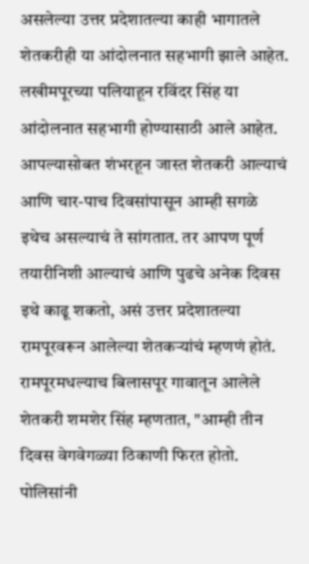असलेल्या उत्तर प्रदेशातल्या काही भागातले शेतकरीही या आंदोलनात सहभागी झाले आहेत.
लखीमपूरच्या पलियाहून रविंदर सिंह या आंदोलनात सहभागी होण्यासाठी आले आहेत. आपल्यासोबत शंभरहून जास्त शेतकरी आल्याचं आणि चार-पाच दिवसांपासून आम्ही सगळे इथेच असल्याचं ते सांगतात. तर आपण पूर्ण तयारीनिशी आल्याचं आणि पुढचे अनेक दिवस इथे काढू शकतो, असं उत्तर प्रदेशातल्या रामपूरवरून आलेल्या शेतकऱ्यांचं म्हणणं होतं.
रामपूरमधल्याच बिलासपूर गावातून आलेले शेतकरी शमशेर सिंह म्हणतात, "आम्ही तीन दिवस वेगवेगळ्या ठिकाणी फिरत होतो. पोलिसांनी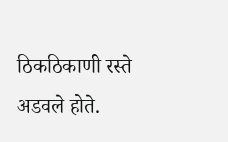ठिकठिकाणी रस्ते अडवले होते.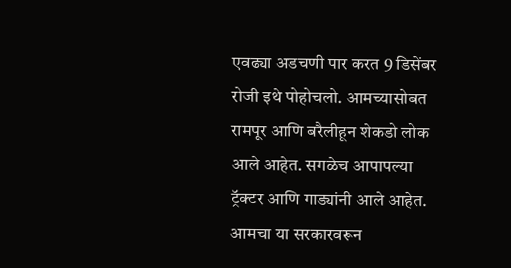एवढ्या अडचणी पार करत 9 डिसेंबर रोजी इथे पोहोचलो. आमच्यासोबत रामपूर आणि बरैलीहून शेकडो लोक आले आहेत. सगळेच आपापल्या ट्रॅक्टर आणि गाड्यांनी आले आहेत. आमचा या सरकारवरून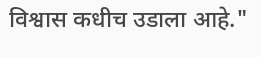विश्वास कधीच उडाला आहे."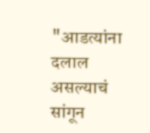"आडत्यांना दलाल असल्याचं सांगून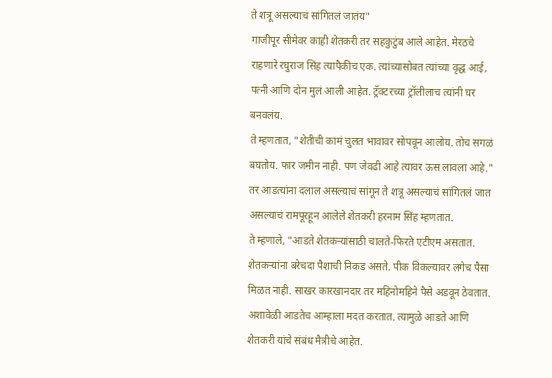ते शत्रू असल्याचं सांगितलं जातंय"
गाजीपूर सीमेवर काही शेतकरी तर सहकुटुंब आले आहेत. मेरठचे राहणारे रघुराज सिंह त्यापैकीच एक. त्यांच्यासोबत त्यांच्या वृद्ध आई, पत्नी आणि दोन मुलं आली आहेत. ट्रॅक्टरच्या ट्रॉलीलाच त्यांनी घर बनवलंय.
ते म्हणतात, "शेतीची कामं चुलत भावावर सोपवून आलोय. तोच सगळं बघतोय. फार जमीन नाही. पण जेवढी आहे त्यावर ऊस लावला आहे."
तर आडत्यांना दलाल असल्याचं सांगून ते शत्रू असल्याचं सांगितलं जात असल्याचं रामपूरहून आलेले शेतकरी हरनाम सिंह म्हणतात.
ते म्हणाले, "आडते शेतकऱ्यांसाठी चालते-फिरते एटीएम असतात. शेतकऱ्यांना बरेचदा पैशाची निकड असते. पीक विकल्यावर लगेच पैसा मिळत नाही. साखर कारखानदार तर महिनोमहिने पैसे अडवून ठेवतात. अशावेळी आडतेच आम्हाला मदत करतात. त्यामुळे आडते आणि शेतकरी यांचे संबंध मैत्रीचे आहेत.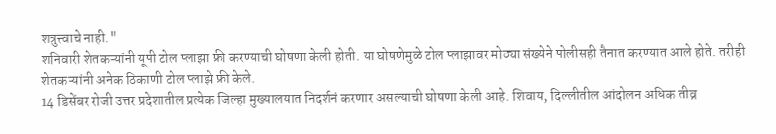शत्रुत्त्वाचे नाही."
शनिवारी शेतकऱ्यांनी यूपी टोल प्लाझा फ्री करण्याची घोषणा केली होती. या घोषणेमुळे टोल प्लाझावर मोठ्या संख्येने पोलीसही तैनात करण्यात आले होते. तरीही शेतकऱ्यांनी अनेक ठिकाणी टोल प्लाझे फ्री केले.
14 डिसेंबर रोजी उत्तर प्रदेशातील प्रत्येक जिल्हा मुख्यालयात निदर्शनं करणार असल्याची घोषणा केली आहे. शिवाय, दिल्लीतील आंदोलन अधिक तीव्र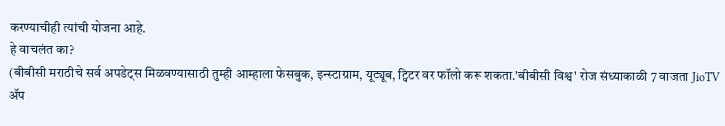करण्याचीही त्यांची योजना आहे.
हे वाचलंत का?
(बीबीसी मराठीचे सर्व अपडेट्स मिळवण्यासाठी तुम्ही आम्हाला फेसबुक, इन्स्टाग्राम, यूट्यूब, ट्विटर वर फॉलो करू शकता.'बीबीसी विश्व' रोज संध्याकाळी 7 वाजता JioTV ॲप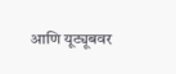आणि यूट्यूबवर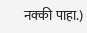नक्की पाहा.)